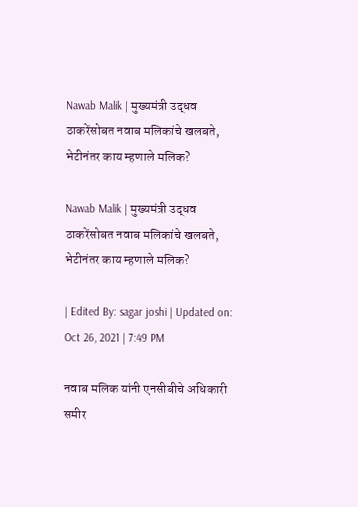Nawab Malik | मुख्यमंत्री उद्धव ठाकरेंसोबत नवाब मलिकांचे खलबते, भेटीनंतर काय म्हणाले मलिक?

Nawab Malik | मुख्यमंत्री उद्धव ठाकरेंसोबत नवाब मलिकांचे खलबते, भेटीनंतर काय म्हणाले मलिक?

| Edited By: sagar joshi | Updated on: Oct 26, 2021 | 7:49 PM

नवाब मलिक यांनी एनसीबीचे अधिकारी समीर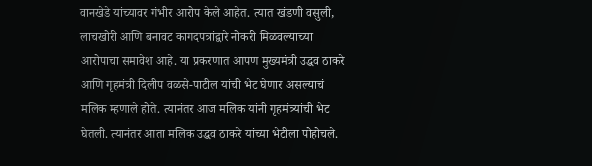वानखेडे यांच्यावर गंभीर आरोप केले आहेत. त्यात खंडणी वसुली, लाचखोरी आणि बनावट कागदपत्रांद्वारे नोकरी मिळवल्याच्या आरोपाचा समावेश आहे. या प्रकरणात आपण मुख्यमंत्री उद्धव ठाकरे आणि गृहमंत्री दिलीप वळसे-पाटील यांची भेट घेणार असल्याचं मलिक म्हणाले होते. त्यानंतर आज मलिक यांनी गृहमंत्र्यांची भेट घेतली. त्यानंतर आता मलिक उद्धव ठाकरे यांच्या भेटीला पोहोचले.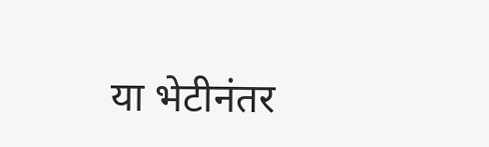या भेटीनंतर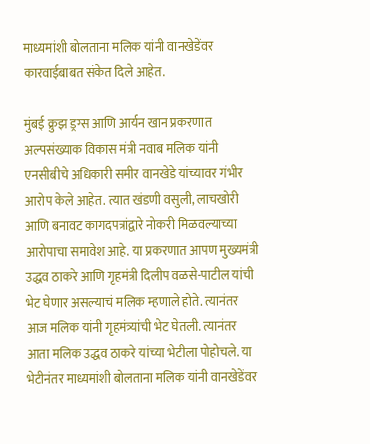माध्यमांशी बोलताना मलिक यांनी वानखेडेंवर कारवाईबाबत संकेत दिले आहेत.

मुंबई क्रुझ ड्रग्स आणि आर्यन खान प्रकरणात अल्पसंख्याक विकास मंत्री नवाब मलिक यांनी एनसीबीचे अधिकारी समीर वानखेडे यांच्यावर गंभीर आरोप केले आहेत. त्यात खंडणी वसुली, लाचखोरी आणि बनावट कागदपत्रांद्वारे नोकरी मिळवल्याच्या आरोपाचा समावेश आहे. या प्रकरणात आपण मुख्यमंत्री उद्धव ठाकरे आणि गृहमंत्री दिलीप वळसे-पाटील यांची भेट घेणार असल्याचं मलिक म्हणाले होते. त्यानंतर आज मलिक यांनी गृहमंत्र्यांची भेट घेतली. त्यानंतर आता मलिक उद्धव ठाकरे यांच्या भेटीला पोहोचले. या भेटीनंतर माध्यमांशी बोलताना मलिक यांनी वानखेडेंवर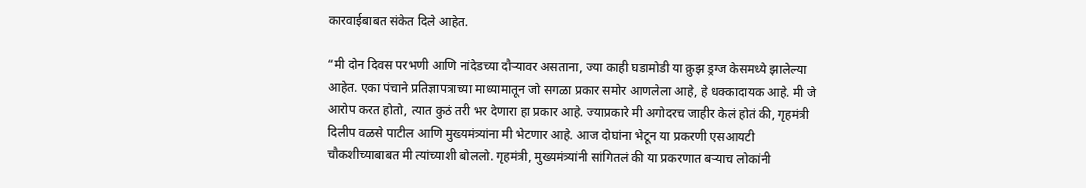कारवाईबाबत संकेत दिले आहेत.

“मी दोन दिवस परभणी आणि नांदेडच्या दौऱ्यावर असताना, ज्या काही घडामोडी या क्रुझ ड्रग्ज केसमध्ये झालेल्या आहेत. एका पंचाने प्रतिज्ञापत्राच्या माध्यामातून जो सगळा प्रकार समोर आणलेला आहे, हे धक्कादायक आहे. मी जे आरोप करत होतो, त्यात कुठं तरी भर देणारा हा प्रकार आहे. ज्याप्रकारे मी अगोदरच जाहीर केलं होतं की, गृहमंत्री दिलीप वळसे पाटील आणि मुख्यमंत्र्यांना मी भेटणार आहे. आज दोघांना भेटून या प्रकरणी एसआयटी चौकशीच्याबाबत मी त्यांच्याशी बोललो. गृहमंत्री, मुख्यमंत्र्यांनी सांगितलं की या प्रकरणात बऱ्याच लोकांनी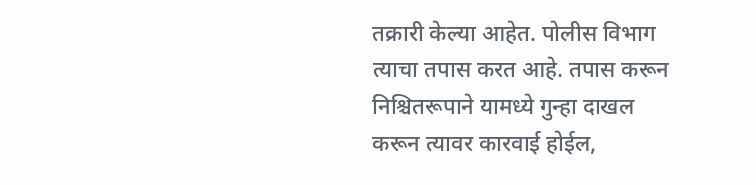तक्रारी केल्या आहेत. पोलीस विभाग त्याचा तपास करत आहे. तपास करून निश्चितरूपाने यामध्ये गुन्हा दाखल करून त्यावर कारवाई होईल,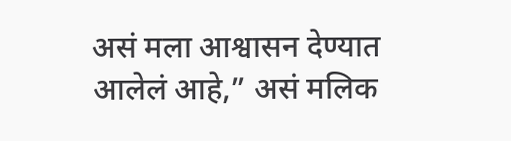असं मला आश्वासन देण्यात आलेलं आहे,” असं मलिक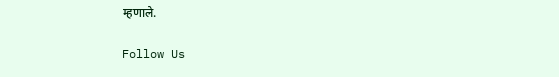म्हणाले.

Follow Us